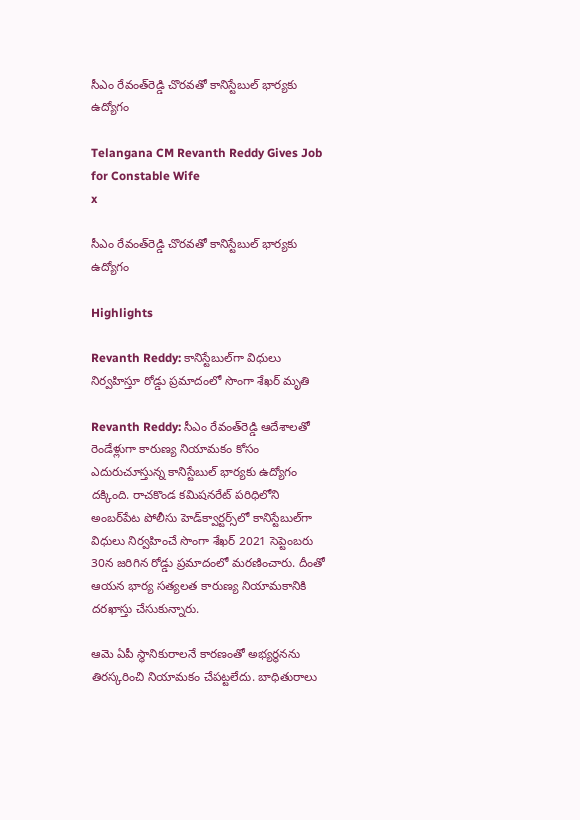సీఎం రేవంత్‌రెడ్డి చొరవతో కానిస్టేబుల్‌ భార్యకు ఉద్యోగం

Telangana CM Revanth Reddy Gives Job for Constable Wife
x

సీఎం రేవంత్‌రెడ్డి చొరవతో కానిస్టేబుల్‌ భార్యకు ఉద్యోగం

Highlights

Revanth Reddy: కానిస్టేబుల్‌గా విధులు నిర్వహిస్తూ రోడ్డు ప్రమాదంలో సొంగా శేఖర్ మృతి

Revanth Reddy: సీఎం రేవంత్‌రెడ్డి ఆదేశాలతో రెండేళ్లుగా కారుణ్య నియామకం కోసం ఎదురుచూస్తున్న కానిస్టేబుల్‌ భార్యకు ఉద్యోగం దక్కింది. రాచకొండ కమిషనరేట్‌ పరిధిలోని అంబర్‌పేట పోలీసు హెడ్‌క్వార్టర్స్‌లో కానిస్టేబుల్‌గా విధులు నిర్వహించే సొంగా శేఖర్‌ 2021 సెప్టెంబరు 30న జరిగిన రోడ్డు ప్రమాదంలో మరణించారు. దీంతో ఆయన భార్య సత్యలత కారుణ్య నియామకానికి దరఖాస్తు చేసుకున్నారు.

ఆమె ఏపీ స్థానికురాలనే కారణంతో అభ్యర్థనను తిరస్కరించి నియామకం చేపట్టలేదు. బాధితురాలు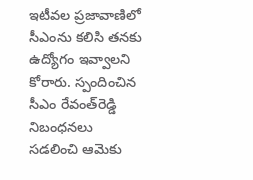ఇటీవల ప్రజావాణిలో సీఎంను కలిసి తనకు ఉద్యోగం ఇవ్వాలని కోరారు. స్పందించిన సీఎం రేవంత్‌రెడ్డి నిబంధనలు సడలించి ఆమెకు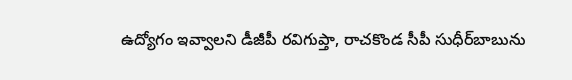ఉద్యోగం ఇవ్వాలని డీజీపీ రవిగుప్తా, రాచకొండ సీపీ సుధీర్‌బాబును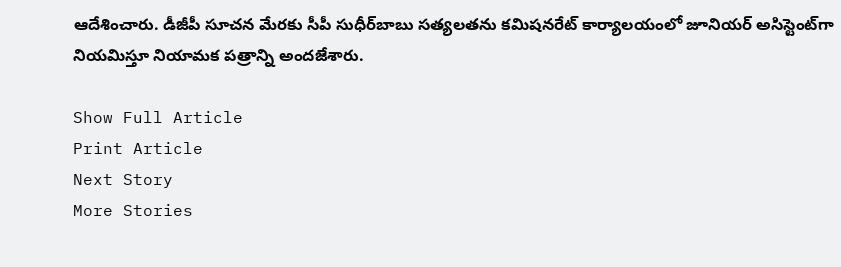ఆదేశించారు. డీజీపీ సూచన మేరకు సీపీ సుధీర్‌బాబు సత్యలతను కమిషనరేట్‌ కార్యాలయంలో జూనియర్‌ అసిస్టెంట్‌గా నియమిస్తూ నియామక పత్రాన్ని అందజేశారు.

Show Full Article
Print Article
Next Story
More Stories